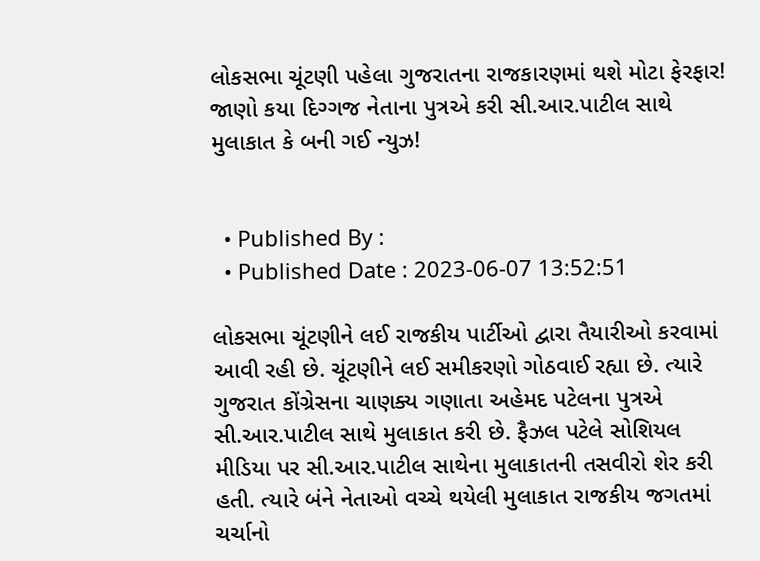લોકસભા ચૂંટણી પહેલા ગુજરાતના રાજકારણમાં થશે મોટા ફેરફાર! જાણો કયા દિગ્ગજ નેતાના પુત્રએ કરી સી.આર.પાટીલ સાથે મુલાકાત કે બની ગઈ ન્યુઝ!


  • Published By :
  • Published Date : 2023-06-07 13:52:51

લોકસભા ચૂંટણીને લઈ રાજકીય પાર્ટીઓ દ્વારા તૈયારીઓ કરવામાં આવી રહી છે. ચૂંટણીને લઈ સમીકરણો ગોઠવાઈ રહ્યા છે. ત્યારે ગુજરાત કોંગ્રેસના ચાણક્ય ગણાતા અહેમદ પટેલના પુત્રએ સી.આર.પાટીલ સાથે મુલાકાત કરી છે. ફૈઝલ પટેલે સોશિયલ મીડિયા પર સી.આર.પાટીલ સાથેના મુલાકાતની તસવીરો શેર કરી હતી. ત્યારે બંને નેતાઓ વચ્ચે થયેલી મુલાકાત રાજકીય જગતમાં ચર્ચાનો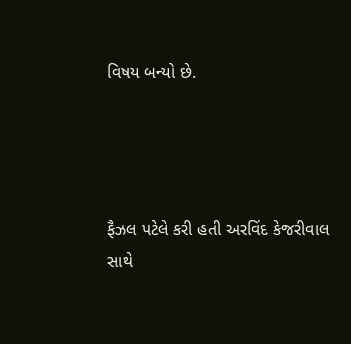વિષય બન્યો છે.




ફૈઝલ પટેલે કરી હતી અરવિંદ કેજરીવાલ સાથે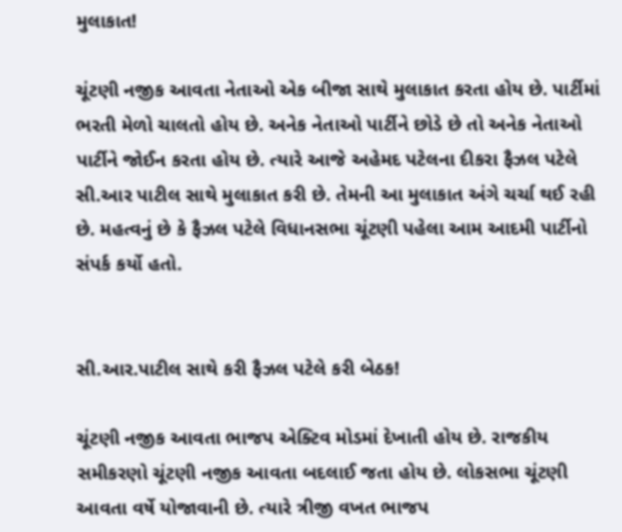મુલાકાત!

ચૂંટણી નજીક આવતા નેતાઓ એક બીજા સાથે મુલાકાત કરતા હોય છે. પાર્ટીમાં ભરતી મેળો ચાલતો હોય છે. અનેક નેતાઓ પાર્ટીને છોડે છે તો અનેક નેતાઓ પાર્ટીને જોઈન કરતા હોય છે. ત્યારે આજે અહેમદ પટેલના દીકરા ફૈઝલ પટેલે સી.આર પાટીલ સાથે મુલાકાત કરી છે. તેમની આ મુલાકાત અંગે ચર્ચા થઈ રહી છે. મહત્વનું છે કે ફૈઝલ પટેલે વિધાનસભા ચૂંટણી પહેલા આમ આદમી પાર્ટીનો સંપર્ક કર્યો હતો.


સી.આર.પાટીલ સાથે કરી ફૈઝલ પટેલે કરી બેઠક!

ચૂંટણી નજીક આવતા ભાજપ એક્ટિવ મોડમાં દેખાતી હોય છે. રાજકીય સમીકરણો ચૂંટણી નજીક આવતા બદલાઈ જતા હોય છે. લોકસભા ચૂંટણી આવતા વર્ષે યોજાવાની છે. ત્યારે ત્રીજી વખત ભાજપ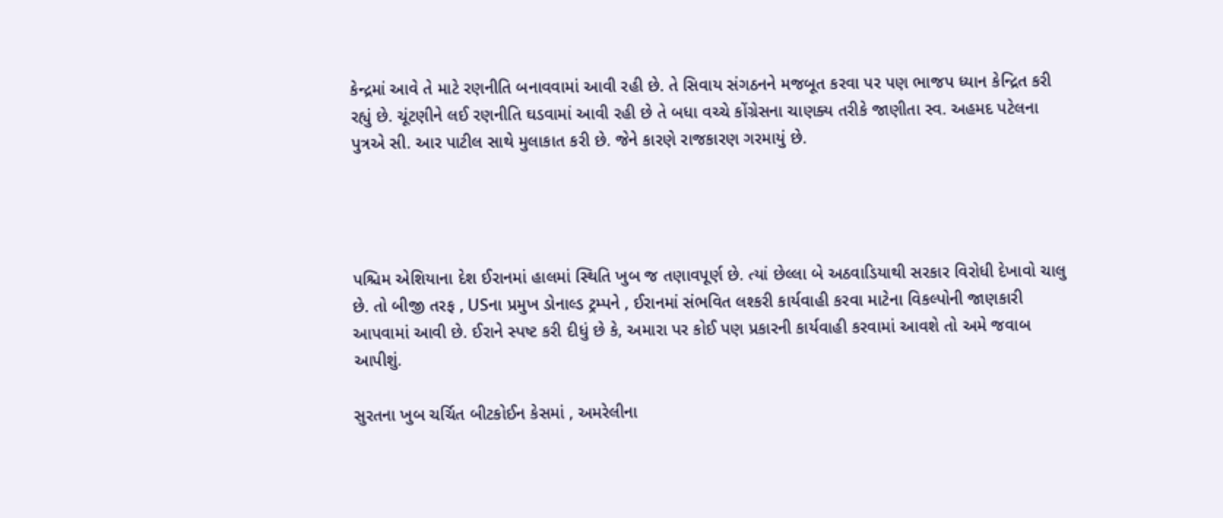કેન્દ્રમાં આવે તે માટે રણનીતિ બનાવવામાં આવી રહી છે. તે સિવાય સંગઠનને મજબૂત કરવા પર પણ ભાજપ ધ્યાન કેન્દ્રિત કરી રહ્યું છે. ચૂંટણીને લઈ રણનીતિ ઘડવામાં આવી રહી છે તે બધા વચ્ચે કોંગ્રેસના ચાણક્ય તરીકે જાણીતા સ્વ. અહમદ પટેલના પુત્રએ સી. આર પાટીલ સાથે મુલાકાત કરી છે. જેને કારણે રાજકારણ ગરમાયું છે.




પશ્ચિમ એશિયાના દેશ ઈરાનમાં હાલમાં સ્થિતિ ખુબ જ તણાવપૂર્ણ છે. ત્યાં છેલ્લા બે અઠવાડિયાથી સરકાર વિરોધી દેખાવો ચાલુ છે. તો બીજી તરફ , USના પ્રમુખ ડોનાલ્ડ ટ્રમ્પને , ઈરાનમાં સંભવિત લશ્કરી કાર્યવાહી કરવા માટેના વિકલ્પોની જાણકારી આપવામાં આવી છે. ઈરાને સ્પષ્ટ કરી દીધું છે કે, અમારા પર કોઈ પણ પ્રકારની કાર્યવાહી કરવામાં આવશે તો અમે જવાબ આપીશું.

સુરતના ખુબ ચર્ચિત બીટકોઈન કેસમાં , અમરેલીના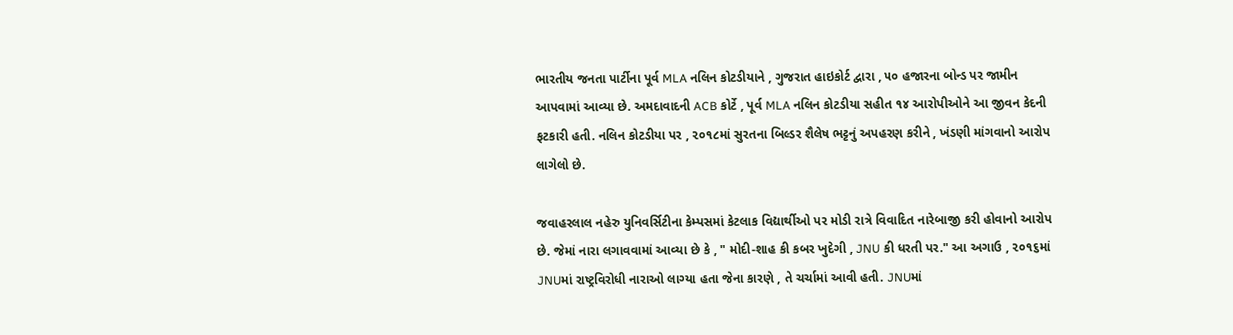ભારતીય જનતા પાર્ટીના પૂર્વ MLA નલિન કોટડીયાને , ગુજરાત હાઇકોર્ટ દ્વારા , ૫૦ હજારના બોન્ડ પર જામીન આપવામાં આવ્યા છે. અમદાવાદની ACB કોર્ટે , પૂર્વ MLA નલિન કોટડીયા સહીત ૧૪ આરોપીઓને આ જીવન કેદની ફટકારી હતી. નલિન કોટડીયા પર , ૨૦૧૮માં સુરતના બિલ્ડર શૈલેષ ભટ્ટનું અપહરણ કરીને , ખંડણી માંગવાનો આરોપ લાગેલો છે.

જવાહરલાલ નહેરુ યુનિવર્સિટીના કેમ્પસમાં કેટલાક વિદ્યાર્થીઓ પર મોડી રાત્રે વિવાદિત નારેબાજી કરી હોવાનો આરોપ છે. જેમાં નારા લગાવવામાં આવ્યા છે કે , " મોદી-શાહ કી કબર ખુદેગી , JNU કી ધરતી પર." આ અગાઉ , ૨૦૧૬માં JNUમાં રાષ્ટ્રવિરોધી નારાઓ લાગ્યા હતા જેના કારણે , તે ચર્ચામાં આવી હતી. JNUમાં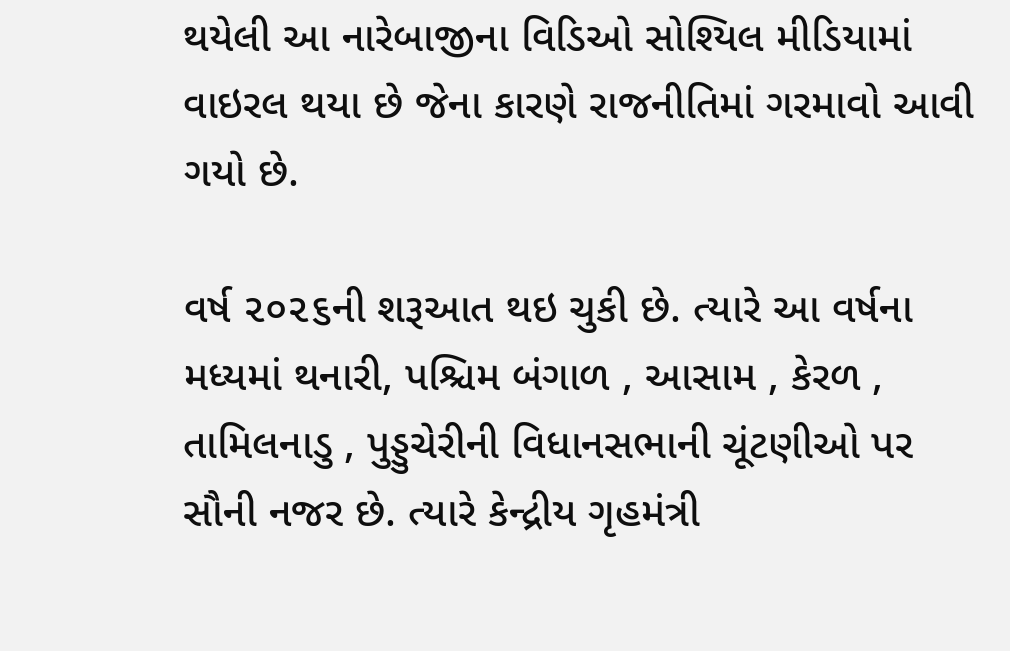થયેલી આ નારેબાજીના વિડિઓ સોશ્યિલ મીડિયામાં વાઇરલ થયા છે જેના કારણે રાજનીતિમાં ગરમાવો આવી ગયો છે.

વર્ષ ૨૦૨૬ની શરૂઆત થઇ ચુકી છે. ત્યારે આ વર્ષના મધ્યમાં થનારી, પશ્ચિમ બંગાળ , આસામ , કેરળ , તામિલનાડુ , પુડ્ડુચેરીની વિધાનસભાની ચૂંટણીઓ પર સૌની નજર છે. ત્યારે કેન્દ્રીય ગૃહમંત્રી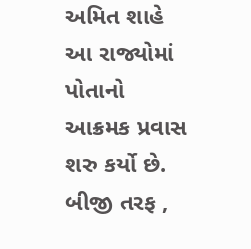અમિત શાહે આ રાજ્યોમાં પોતાનો આક્રમક પ્રવાસ શરુ કર્યો છે. બીજી તરફ ,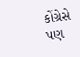કોંગ્રેસે પણ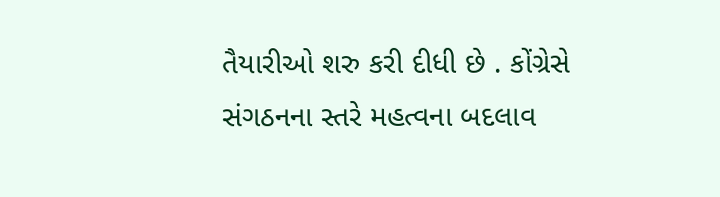તૈયારીઓ શરુ કરી દીધી છે . કોંગ્રેસે સંગઠનના સ્તરે મહત્વના બદલાવ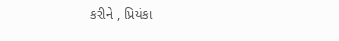કરીને , પ્રિયંકા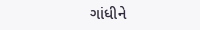ગાંધીને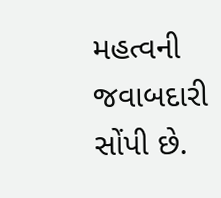મહત્વની જવાબદારી સોંપી છે.